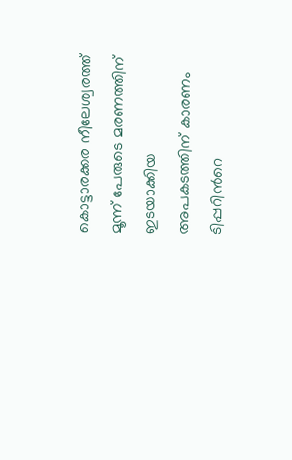കൊട്ടാരക്കര നീലേശ്വരത്ത് മൂന്ന് പേരുടെ മരണത്തിന് ഇടയാക്കിയ അപകടത്തിന് കാരണം ടിപ്പറിന്‍റെ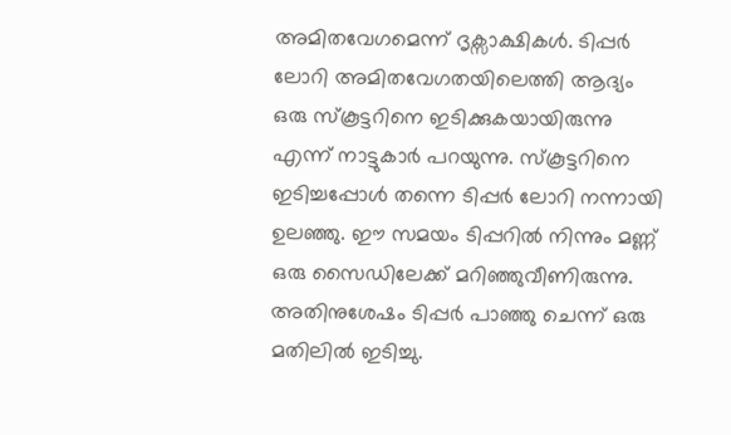അമിതവേഗമെന്ന് ദൃക്സാക്ഷികള്‍. ടിപ്പർ ലോറി അമിതവേഗതയിലെത്തി ആദ്യം ഒരു സ്കൂട്ടറിനെ ഇടിക്കുകയായിരുന്നു എന്ന് നാട്ടുകാര്‍ പറയുന്നു. സ്കൂട്ടറിനെ ഇടിച്ചപ്പോൾ തന്നെ ടിപ്പർ ലോറി നന്നായി ഉലഞ്ഞു. ഈ സമയം ടിപ്പറിൽ നിന്നും മണ്ണ് ഒരു സൈഡിലേക്ക് മറിഞ്ഞുവീണിരുന്നു. അതിനുശേഷം ടിപ്പർ പാഞ്ഞു ചെന്ന് ഒരു മതിലിൽ ഇടിച്ചു.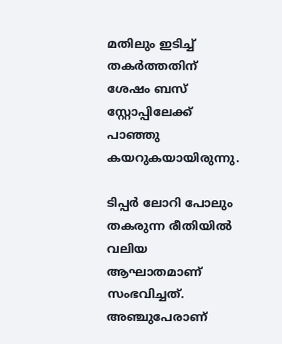മതിലും ഇടിച്ച് തകർത്തതിന് ശേഷം ബസ് സ്റ്റോപ്പിലേക്ക് പാഞ്ഞു കയറുകയായിരുന്നു.

ടിപ്പർ ലോറി പോലും തകരുന്ന രീതിയില്‍ വലിയ ആഘാതമാണ് സംഭവിച്ചത്. അഞ്ചുപേരാണ്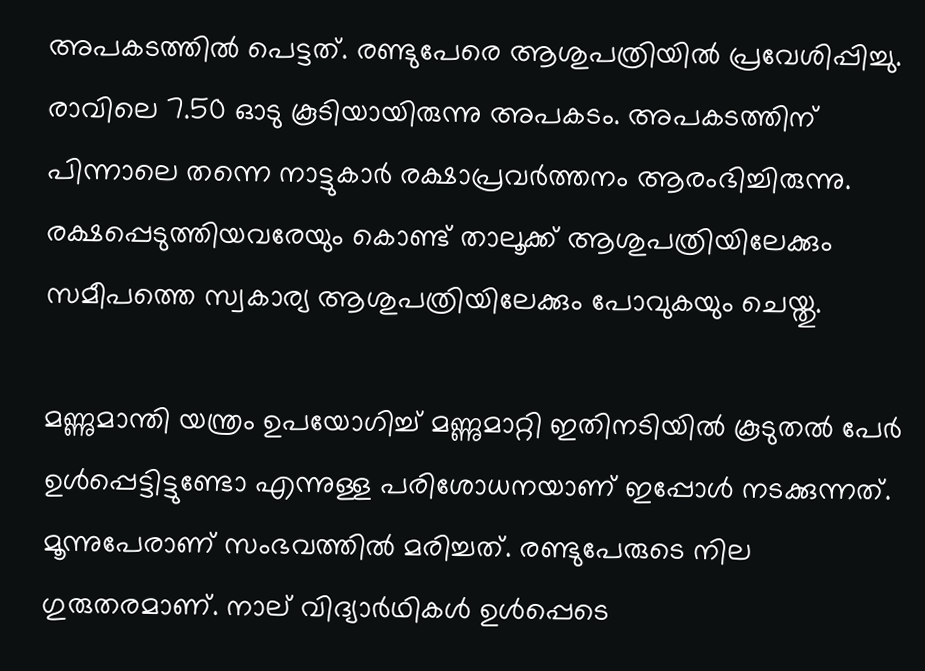അപകടത്തിൽ പെട്ടത്. രണ്ടുപേരെ ആശുപത്രിയിൽ പ്രവേശിപ്പിച്ചു. രാവിലെ 7.50 ഓടു കൂടിയായിരുന്നു അപകടം. അപകടത്തിന് പിന്നാലെ തന്നെ നാട്ടുകാര്‍ രക്ഷാപ്രവര്‍ത്തനം ആരംഭിച്ചിരുന്നു. രക്ഷപ്പെടുത്തിയവരേയും കൊണ്ട് താലൂക്ക് ആശുപത്രിയിലേക്കും സമീപത്തെ സ്വകാര്യ ആശുപത്രിയിലേക്കും പോവുകയും ചെയ്തു.

മണ്ണുമാന്തി യന്ത്രം ഉപയോഗിച്ച് മണ്ണുമാറ്റി ഇതിനടിയിൽ കൂടുതൽ പേർ ഉൾപ്പെട്ടിട്ടുണ്ടോ എന്നുള്ള പരിശോധനയാണ് ഇപ്പോൾ നടക്കുന്നത്. മൂന്നുപേരാണ് സംഭവത്തില്‍ മരിച്ചത്. രണ്ടുപേരുടെ നില ഗുരുതരമാണ്. നാല് വിദ്യാര്‍ഥികള്‍ ഉള്‍പ്പെടെ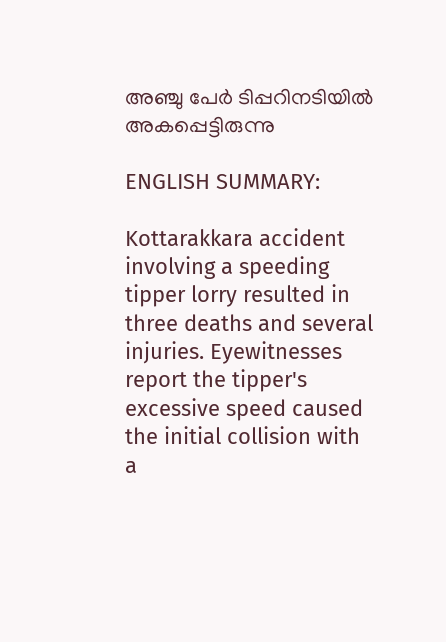അഞ്ചു പേര്‍ ടിപ്പറിനടിയില്‍ അകപ്പെട്ടിരുന്നു

ENGLISH SUMMARY:

Kottarakkara accident involving a speeding tipper lorry resulted in three deaths and several injuries. Eyewitnesses report the tipper's excessive speed caused the initial collision with a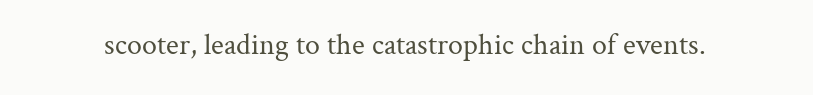scooter, leading to the catastrophic chain of events.